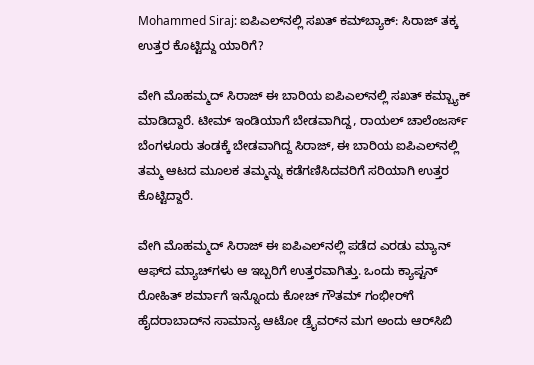Mohammed Siraj: ಐಪಿಎಲ್‌ನಲ್ಲಿ ಸಖತ್‌ ಕಮ್‌ಬ್ಯಾಕ್: ಸಿರಾಜ್ ತಕ್ಕ ಉತ್ತರ ಕೊಟ್ಟಿದ್ದು ಯಾರಿಗೆ?

ವೇಗಿ ಮೊಹಮ್ಮದ್ ಸಿರಾಜ್ ಈ ಬಾರಿಯ ಐಪಿಎಲ್‌ನಲ್ಲಿ ಸಖತ್‌ ಕಮ್ಬ್ಯಾಕ್ ಮಾಡಿದ್ದಾರೆ. ಟೀಮ್ ಇಂಡಿಯಾಗೆ ಬೇಡವಾಗಿದ್ದ, ರಾಯಲ್ ಚಾಲೆಂಜರ್ಸ್ ಬೆಂಗಳೂರು ತಂಡಕ್ಕೆ ಬೇಡವಾಗಿದ್ದ ಸಿರಾಜ್, ಈ ಬಾರಿಯ ಐಪಿಎಲ್‌ನಲ್ಲಿ ತಮ್ಮ ಆಟದ ಮೂಲಕ ತಮ್ಮನ್ನು ಕಡೆಗಣಿಸಿದವರಿಗೆ ಸರಿಯಾಗಿ ಉತ್ತರ ಕೊಟ್ಟಿದ್ದಾರೆ.

ವೇಗಿ ಮೊಹಮ್ಮದ್ ಸಿರಾಜ್ ಈ ಐಪಿಎಲ್‌ನಲ್ಲಿ ಪಡೆದ ಎರಡು ಮ್ಯಾನ್ ಆಫ್‌ದ ಮ್ಯಾಚ್‌ಗಳು ಆ ಇಬ್ಬರಿಗೆ ಉತ್ತರವಾಗಿತ್ತು. ಒಂದು ಕ್ಯಾಪ್ಟನ್ ರೋಹಿತ್ ಶರ್ಮಾಗೆ ಇನ್ನೊಂದು ಕೋಚ್ ಗೌತಮ್ ಗಂಭೀರ್‌ಗೆ ಹೈದರಾಬಾದ್‌ನ ಸಾಮಾನ್ಯ ಆಟೋ ಡ್ರೈವರ್‌ನ ಮಗ ಅಂದು ಆರ್‌ಸಿಬಿ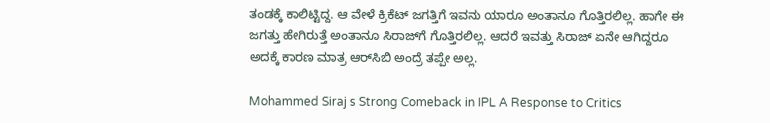ತಂಡಕ್ಕೆ ಕಾಲಿಟ್ಟಿದ್ದ. ಆ ವೇಳೆ ಕ್ರಿಕೆಟ್ ಜಗತ್ತಿಗೆ ಇವನು ಯಾರೂ ಅಂತಾನೂ ಗೊತ್ತಿರಲಿಲ್ಲ. ಹಾಗೇ ಈ ಜಗತ್ತು ಹೇಗಿರುತ್ತೆ ಅಂತಾನೂ ಸಿರಾಜ್‌ಗೆ ಗೊತ್ತಿರಲಿಲ್ಲ. ಆದರೆ ಇವತ್ತು ಸಿರಾಜ್ ಏನೇ ಆಗಿದ್ದರೂ ಅದಕ್ಕೆ ಕಾರಣ ಮಾತ್ರ ಆರ್‌ಸಿಬಿ ಅಂದ್ರೆ ತಪ್ಪೇ ಅಲ್ಲ.

Mohammed Siraj s Strong Comeback in IPL A Response to Critics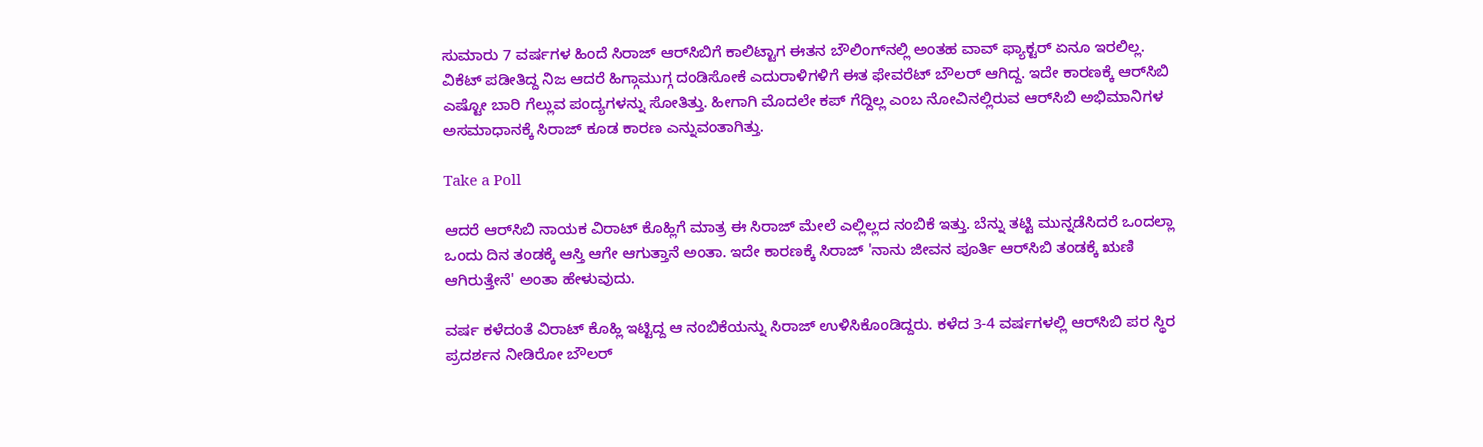ಸುಮಾರು 7 ವರ್ಷಗಳ ಹಿಂದೆ ಸಿರಾಜ್ ಆರ್‌ಸಿಬಿಗೆ ಕಾಲಿಟ್ಟಾಗ ಈತನ ಬೌಲಿಂಗ್‌ನಲ್ಲಿ ಅಂತಹ ವಾವ್ ಫ್ಯಾಕ್ಟರ್ ಏನೂ ಇರಲಿಲ್ಲ. ವಿಕೆಟ್ ಪಡೀತಿದ್ದ ನಿಜ ಆದರೆ ಹಿಗ್ಗಾಮುಗ್ಗ ದಂಡಿಸೋಕೆ ಎದುರಾಳಿಗಳಿಗೆ ಈತ ಫೇವರೆಟ್ ಬೌಲರ್ ಆಗಿದ್ದ. ಇದೇ ಕಾರಣಕ್ಕೆ ಆರ್‌ಸಿಬಿ ಎಷ್ಟೋ ಬಾರಿ ಗೆಲ್ಲುವ ಪಂದ್ಯಗಳನ್ನು ಸೋತಿತ್ತು. ಹೀಗಾಗಿ ಮೊದಲೇ ಕಪ್ ಗೆದ್ದಿಲ್ಲ ಎಂಬ ನೋವಿನಲ್ಲಿರುವ ಆರ್‌ಸಿಬಿ ಅಭಿಮಾನಿಗಳ ಅಸಮಾಧಾನಕ್ಕೆ ಸಿರಾಜ್‌ ಕೂಡ ಕಾರಣ ಎನ್ನುವಂತಾಗಿತ್ತು.

Take a Poll

ಆದರೆ ಆರ್‌ಸಿಬಿ ನಾಯಕ ವಿರಾಟ್ ಕೊಹ್ಲಿಗೆ ಮಾತ್ರ ಈ ಸಿರಾಜ್ ಮೇಲೆ ಎಲ್ಲಿಲ್ಲದ ನಂಬಿಕೆ ಇತ್ತು. ಬೆನ್ನು ತಟ್ಟಿ ಮುನ್ನಡೆಸಿದರೆ ಒಂದಲ್ಲಾ ಒಂದು ದಿನ ತಂಡಕ್ಕೆ ಆಸ್ತಿ ಆಗೇ ಆಗುತ್ತಾನೆ ಅಂತಾ. ಇದೇ ಕಾರಣಕ್ಕೆ ಸಿರಾಜ್ 'ನಾನು ಜೀವನ ಪೂರ್ತಿ ಆರ್‌ಸಿಬಿ ತಂಡಕ್ಕೆ ಋಣಿ ಆಗಿರುತ್ತೇನೆ' ಅಂತಾ ಹೇಳುವುದು.

ವರ್ಷ ಕಳೆದಂತೆ ವಿರಾಟ್ ಕೊಹ್ಲಿ ಇಟ್ಟಿದ್ದ ಆ ನಂಬಿಕೆಯನ್ನು ಸಿರಾಜ್ ಉಳಿಸಿಕೊಂಡಿದ್ದರು. ಕಳೆದ 3-4 ವರ್ಷಗಳಲ್ಲಿ ಆರ್‌ಸಿಬಿ ಪರ ಸ್ಥಿರ ಪ್ರದರ್ಶನ ನೀಡಿರೋ ಬೌಲರ್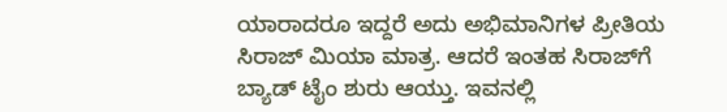ಯಾರಾದರೂ ಇದ್ದರೆ ಅದು ಅಭಿಮಾನಿಗಳ ಪ್ರೀತಿಯ ಸಿರಾಜ್ ಮಿಯಾ ಮಾತ್ರ. ಆದರೆ ಇಂತಹ ಸಿರಾಜ್‌ಗೆ ಬ್ಯಾಡ್ ಟೈಂ ಶುರು ಆಯ್ತು. ಇವನಲ್ಲಿ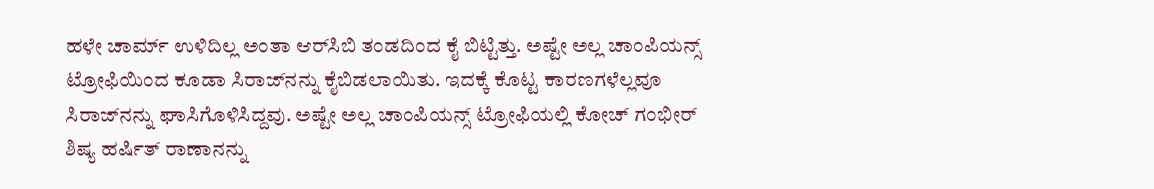ಹಳೇ ಚಾರ್ಮ್ ಉಳಿದಿಲ್ಲ ಅಂತಾ ಆರ್‌ಸಿಬಿ ತಂಡದಿಂದ ಕೈ ಬಿಟ್ಟಿತ್ತು. ಅಷ್ಟೇ ಅಲ್ಲ ಚಾಂಪಿಯನ್ಸ್ ಟ್ರೋಫಿಯಿಂದ ಕೂಡಾ ಸಿರಾಜ್‌ನನ್ನು ಕೈಬಿಡಲಾಯಿತು. ಇದಕ್ಕೆ ಕೊಟ್ಟ ಕಾರಣಗಳೆಲ್ಲವೂ ಸಿರಾಜ್‌ನನ್ನು ಘಾಸಿಗೊಳಿಸಿದ್ದವು. ಅಷ್ಟೇ ಅಲ್ಲ ಚಾಂಪಿಯನ್ಸ್ ಟ್ರೋಫಿಯಲ್ಲಿ ಕೋಚ್ ಗಂಭೀರ್ ಶಿಷ್ಯ ಹರ್ಷಿತ್ ರಾಣಾನನ್ನು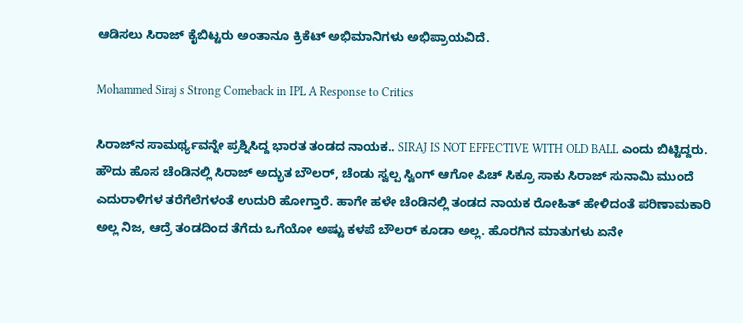ಆಡಿಸಲು ಸಿರಾಜ್ ಕೈಬಿಟ್ಟರು ಅಂತಾನೂ ಕ್ರಿಕೆಟ್ ಅಭಿಮಾನಿಗಳು ಅಭಿಪ್ರಾಯವಿದೆ.

Mohammed Siraj s Strong Comeback in IPL A Response to Critics

ಸಿರಾಜ್‌ನ ಸಾಮರ್ಥ್ಯವನ್ನೇ ಪ್ರಶ್ನಿಸಿದ್ದ ಭಾರತ ತಂಡದ ನಾಯಕ.. SIRAJ IS NOT EFFECTIVE WITH OLD BALL ಎಂದು ಬಿಟ್ಟಿದ್ದರು. ಹೌದು ಹೊಸ ಚೆಂಡಿನಲ್ಲಿ ಸಿರಾಜ್ ಅದ್ಭುತ ಬೌಲರ್, ಚೆಂಡು ಸ್ವಲ್ಪ ಸ್ವಿಂಗ್ ಆಗೋ ಪಿಚ್ ಸಿಕ್ರೂ ಸಾಕು ಸಿರಾಜ್ ಸುನಾಮಿ ಮುಂದೆ ಎದುರಾಳಿಗಳ ತರೆಗೆಲೆಗಳಂತೆ ಉದುರಿ ಹೋಗ್ತಾರೆ. ಹಾಗೇ ಹಳೇ ಚೆಂಡಿನಲ್ಲಿ ತಂಡದ ನಾಯಕ ರೋಹಿತ್ ಹೇಳಿದಂತೆ ಪರಿಣಾಮಕಾರಿ ಅಲ್ಲ ನಿಜ, ಆದ್ರೆ ತಂಡದಿಂದ ತೆಗೆದು ಒಗೆಯೋ ಅಷ್ಟು ಕಳಪೆ ಬೌಲರ್ ಕೂಡಾ ಅಲ್ಲ. ಹೊರಗಿನ ಮಾತುಗಳು ಏನೇ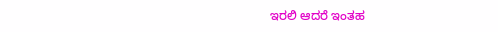ಇರಲಿ ಆದರೆ ಇಂತಹ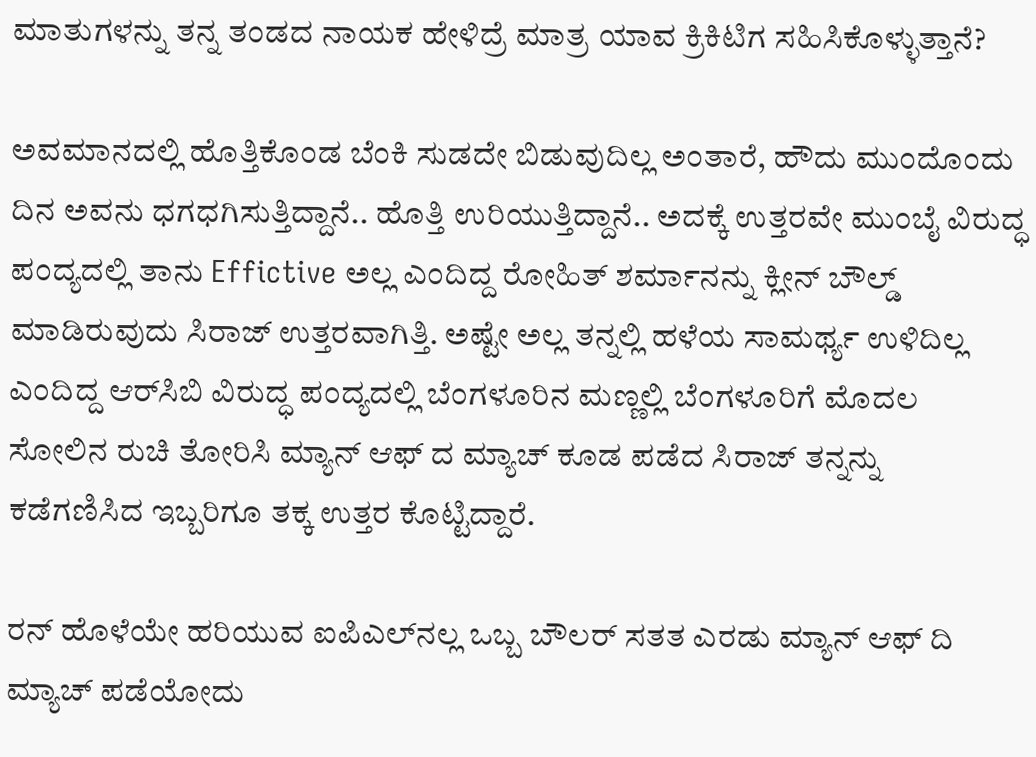ಮಾತುಗಳನ್ನು ತನ್ನ ತಂಡದ ನಾಯಕ ಹೇಳಿದ್ರೆ ಮಾತ್ರ ಯಾವ ಕ್ರಿಕಿಟಿಗ ಸಹಿಸಿಕೊಳ್ಳುತ್ತಾನೆ?

ಅವಮಾನದಲ್ಲಿ ಹೊತ್ತಿಕೊಂಡ ಬೆಂಕಿ ಸುಡದೇ ಬಿಡುವುದಿಲ್ಲ ಅಂತಾರೆ, ಹೌದು ಮುಂದೊಂದು ದಿನ ಅವನು ಧಗಧಗಿಸುತ್ತಿದ್ದಾನೆ.. ಹೊತ್ತಿ ಉರಿಯುತ್ತಿದ್ದಾನೆ.. ಅದಕ್ಕೆ ಉತ್ತರವೇ ಮುಂಬೈ ವಿರುದ್ಧ ಪಂದ್ಯದಲ್ಲಿ ತಾನು Effictive ಅಲ್ಲ ಎಂದಿದ್ದ ರೋಹಿತ್ ಶರ್ಮಾನನ್ನು ಕ್ಲೀನ್ ಬೌಲ್ಡ್ ಮಾಡಿರುವುದು ಸಿರಾಜ್‌ ಉತ್ತರವಾಗಿತ್ತಿ. ಅಷ್ಟೇ ಅಲ್ಲ ತನ್ನಲ್ಲಿ ಹಳೆಯ ಸಾಮರ್ಥ್ಯ ಉಳಿದಿಲ್ಲ ಎಂದಿದ್ದ ಆರ್‌ಸಿಬಿ ವಿರುದ್ಧ ಪಂದ್ಯದಲ್ಲಿ ಬೆಂಗಳೂರಿನ ಮಣ್ಣಲ್ಲಿ ಬೆಂಗಳೂರಿಗೆ ಮೊದಲ ಸೋಲಿನ ರುಚಿ ತೋರಿಸಿ ಮ್ಯಾನ್ ಆಫ್ ದ ಮ್ಯಾಚ್ ಕೂಡ ಪಡೆದ ಸಿರಾಜ್‌ ತನ್ನನ್ನು ಕಡೆಗಣಿಸಿದ ಇಬ್ಬರಿಗೂ ತಕ್ಕ ಉತ್ತರ ಕೊಟ್ಟಿದ್ದಾರೆ.

ರನ್ ಹೊಳೆಯೇ ಹರಿಯುವ ಐಪಿಎಲ್‌ನಲ್ಲ ಒಬ್ಬ ಬೌಲರ್ ಸತತ ಎರಡು ಮ್ಯಾನ್ ಆಫ್ ದಿ ಮ್ಯಾಚ್ ಪಡೆಯೋದು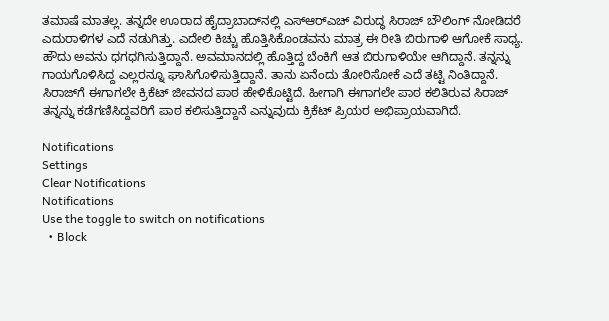ತಮಾಷೆ ಮಾತಲ್ಲ. ತನ್ನದೇ ಊರಾದ ಹೈದ್ರಾಬಾದ್‌ನಲ್ಲಿ ಎಸ್‌ಆರ್‌ಎಚ್‌ ವಿರುದ್ಧ ಸಿರಾಜ್ ಬೌಲಿಂಗ್ ನೋಡಿದರೆ ಎದುರಾಳಿಗಳ ಎದೆ ನಡುಗಿತ್ತು. ಎದೇಲಿ ಕಿಚ್ಚು ಹೊತ್ತಿಸಿಕೊಂಡವನು ಮಾತ್ರ ಈ ರೀತಿ ಬಿರುಗಾಳಿ ಆಗೋಕೆ ಸಾಧ್ಯ. ಹೌದು ಅವನು ಧಗಧಗಿಸುತ್ತಿದ್ದಾನೆ. ಅವಮಾನದಲ್ಲಿ ಹೊತ್ತಿದ್ದ ಬೆಂಕಿಗೆ ಆತ ಬಿರುಗಾಳಿಯೇ ಆಗಿದ್ದಾನೆ. ತನ್ನನ್ನು ಗಾಯಗೊಳಿಸಿದ್ದ ಎಲ್ಲರನ್ನೂ ಘಾಸಿಗೊಳಿಸುತ್ತಿದ್ದಾನೆ. ತಾನು ಏನೆಂದು ತೋರಿಸೋಕೆ ಎದೆ ತಟ್ಟಿ ನಿಂತಿದ್ದಾನೆ. ಸಿರಾಜ್‌ಗೆ ಈಗಾಗಲೇ ಕ್ರಿಕೆಟ್ ಜೀವನದ ಪಾಠ ಹೇಳಿಕೊಟ್ಟಿದೆ. ಹೀಗಾಗಿ ಈಗಾಗಲೇ ಪಾಠ ಕಲಿತಿರುವ ಸಿರಾಜ್ ತನ್ನನ್ನು ಕಡೆಗಣಿಸಿದ್ದವರಿಗೆ ಪಾಠ ಕಲಿಸುತ್ತಿದ್ದಾನೆ ಎನ್ನುವುದು ಕ್ರಿಕೆಟ್‌ ಪ್ರಿಯರ ಅಭಿಪ್ರಾಯವಾಗಿದೆ.

Notifications
Settings
Clear Notifications
Notifications
Use the toggle to switch on notifications
  • Block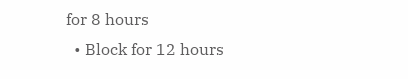for 8 hours
  • Block for 12 hours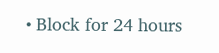• Block for 24 hours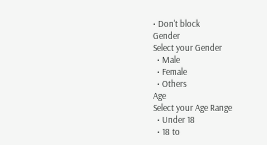• Don't block
Gender
Select your Gender
  • Male
  • Female
  • Others
Age
Select your Age Range
  • Under 18
  • 18 to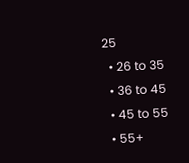25
  • 26 to 35
  • 36 to 45
  • 45 to 55
  • 55+